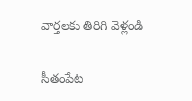వార్తలకు తిరిగి వెళ్లండి

సీతంపేట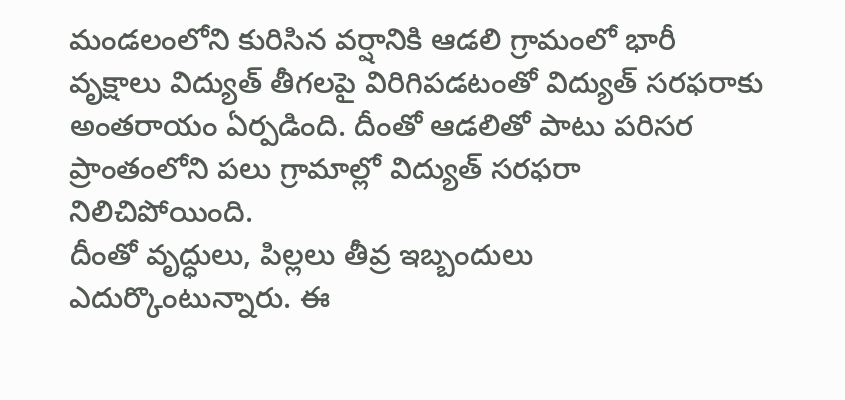మండలంలోని కురిసిన వర్షానికి ఆడలి గ్రామంలో భారీ వృక్షాలు విద్యుత్ తీగలపై విరిగిపడటంతో విద్యుత్ సరఫరాకు అంతరాయం ఏర్పడింది. దీంతో ఆడలితో పాటు పరిసర ప్రాంతంలోని పలు గ్రామాల్లో విద్యుత్ సరఫరా నిలిచిపోయింది.
దీంతో వృద్ధులు, పిల్లలు తీవ్ర ఇబ్బందులు ఎదుర్కొంటున్నారు. ఈ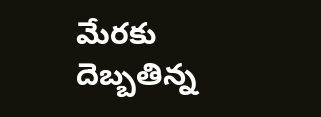మేరకు దెబ్బతిన్న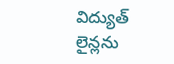విద్యుత్ లైన్లను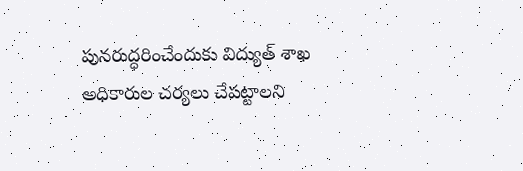పునరుద్ధరించేందుకు విద్యుత్ శాఖ అధికారుల చర్యలు చేపట్టాలని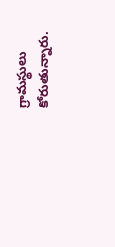గ్రామస్థులు కోరుతున్నారు.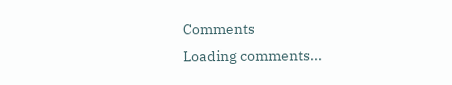Comments
Loading comments...